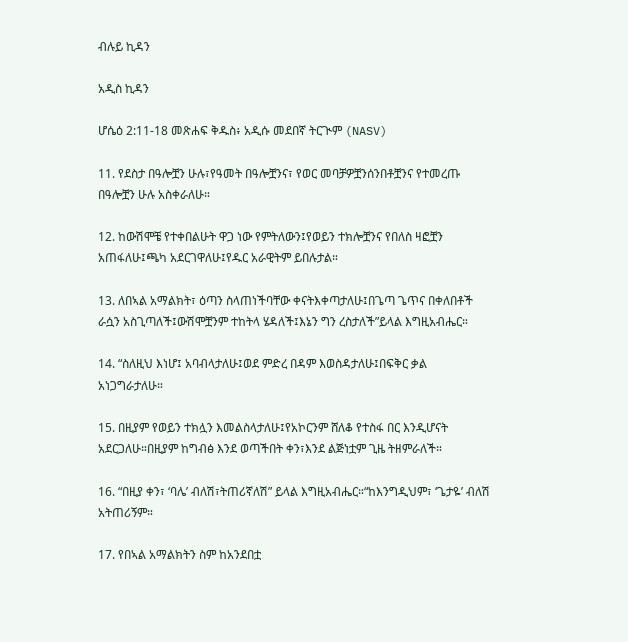ብሉይ ኪዳን

አዲስ ኪዳን

ሆሴዕ 2:11-18 መጽሐፍ ቅዱስ፥ አዲሱ መደበኛ ትርጒም (NASV)

11. የደስታ በዓሎቿን ሁሉ፣የዓመት በዓሎቿንና፣ የወር መባቻዎቿንሰንበቶቿንና የተመረጡ በዓሎቿን ሁሉ አስቀራለሁ።

12. ከውሽሞቼ የተቀበልሁት ዋጋ ነው የምትለውን፤የወይን ተክሎቿንና የበለስ ዛፎቿን አጠፋለሁ፤ጫካ አደርገዋለሁ፤የዱር አራዊትም ይበሉታል።

13. ለበኣል አማልክት፣ ዕጣን ስላጠነችባቸው ቀናትእቀጣታለሁ፤በጌጣ ጌጥና በቀለበቶች ራሷን አስጊጣለች፤ውሽሞቿንም ተከትላ ሄዳለች፤እኔን ግን ረስታለች”ይላል እግዚአብሔር።

14. “ስለዚህ እነሆ፤ አባብላታለሁ፤ወደ ምድረ በዳም እወስዳታለሁ፤በፍቅር ቃል አነጋግራታለሁ።

15. በዚያም የወይን ተክሏን እመልስላታለሁ፤የአኮርንም ሸለቆ የተስፋ በር እንዲሆናት አደርጋለሁ።በዚያም ከግብፅ እንደ ወጣችበት ቀን፣እንደ ልጅነቷም ጊዜ ትዘምራለች።

16. “በዚያ ቀን፣ ‘ባሌ’ ብለሽ፣ትጠሪኛለሽ” ይላል እግዚአብሔር።“ከእንግዲህም፣ ‘ጌታዬ’ ብለሽ አትጠሪኝም።

17. የበኣል አማልክትን ስም ከአንደበቷ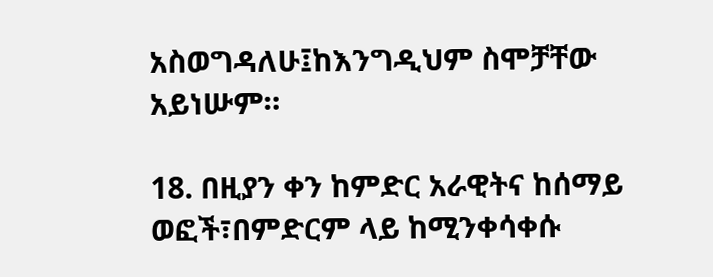አስወግዳለሁ፤ከእንግዲህም ስሞቻቸው አይነሡም።

18. በዚያን ቀን ከምድር አራዊትና ከሰማይ ወፎች፣በምድርም ላይ ከሚንቀሳቀሱ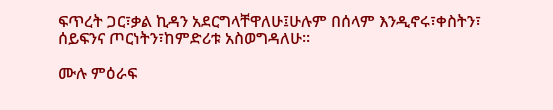ፍጥረት ጋር፣ቃል ኪዳን አደርግላቸዋለሁ፤ሁሉም በሰላም እንዲኖሩ፣ቀስትን፣ ሰይፍንና ጦርነትን፣ከምድሪቱ አስወግዳለሁ።

ሙሉ ምዕራፍ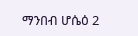ማንበብ ሆሴዕ 2